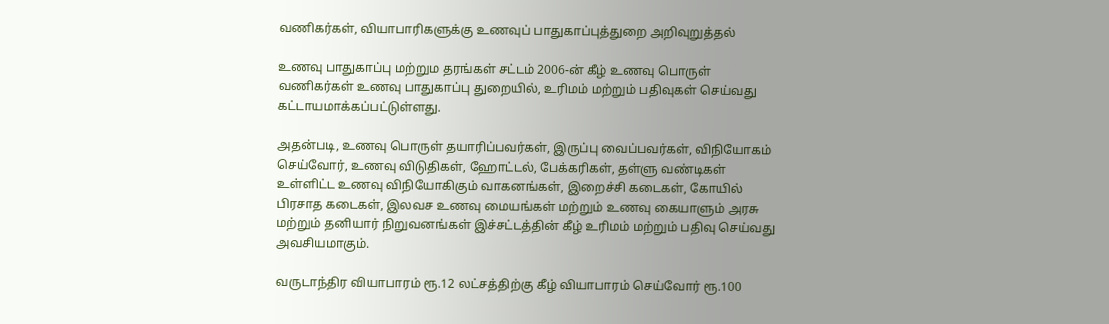வணிகர்கள், வியாபாரிகளுக்கு உணவுப் பாதுகாப்புத்துறை அறிவுறுத்தல்

உணவு பாதுகாப்பு மற்றும தரங்கள் சட்டம் 2006-ன் கீழ் உணவு பொருள் வணிகர்கள் உணவு பாதுகாப்பு துறையில், உரிமம் மற்றும் பதிவுகள் செய்வது கட்டாயமாக்கப்பட்டுள்ளது.

அதன்படி, உணவு பொருள் தயாரிப்பவர்கள், இருப்பு வைப்பவர்கள், விநியோகம் செய்வோர், உணவு விடுதிகள், ஹோட்டல், பேக்கரிகள், தள்ளு வண்டிகள் உள்ளிட்ட உணவு விநியோகிகும் வாகனங்கள், இறைச்சி கடைகள், கோயில் பிரசாத கடைகள், இலவச உணவு மையங்கள் மற்றும் உணவு கையாளும் அரசு மற்றும் தனியார் நிறுவனங்கள் இச்சட்டத்தின் கீழ் உரிமம் மற்றும் பதிவு செய்வது அவசியமாகும்.

வருடாந்திர வியாபாரம் ரூ.12 லட்சத்திற்கு கீழ் வியாபாரம் செய்வோர் ரூ.100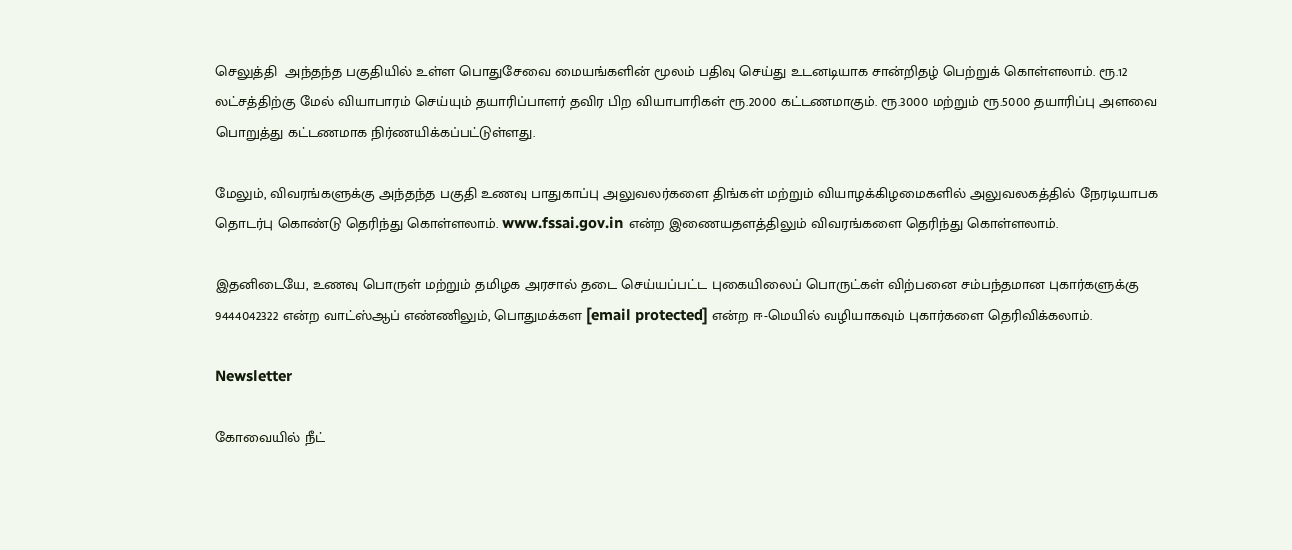செலுத்தி  அந்தந்த பகுதியில் உள்ள பொதுசேவை மையங்களின் மூலம் பதிவு செய்து உடனடியாக சான்றிதழ் பெற்றுக் கொள்ளலாம். ரூ.12 லட்சத்திற்கு மேல் வியாபாரம் செய்யும் தயாரிப்பாளர் தவிர பிற வியாபாரிகள் ரூ.2000 கட்டணமாகும். ரூ.3000 மற்றும் ரூ.5000 தயாரிப்பு அளவை பொறுத்து கட்டணமாக நிர்ணயிக்கப்பட்டுள்ளது.

மேலும், விவரங்களுக்கு அந்தந்த பகுதி உணவு பாதுகாப்பு அலுவலர்களை திங்கள் மற்றும் வியாழக்கிழமைகளில் அலுவலகத்தில் நேரடியாபக தொடர்பு கொண்டு தெரிந்து கொள்ளலாம். www.fssai.gov.in என்ற இணையதளத்திலும் விவரங்களை தெரிந்து கொள்ளலாம்.

இதனிடையே, உணவு பொருள் மற்றும் தமிழக அரசால் தடை செய்யப்பட்ட புகையிலைப் பொருட்கள் விற்பனை சம்பந்தமான புகார்களுக்கு 9444042322 என்ற வாட்ஸ்ஆப் எண்ணிலும், பொதுமக்கள [email protected] என்ற ஈ-மெயில் வழியாகவும் புகார்களை தெரிவிக்கலாம்.

Newsletter

கோவையில் நீட்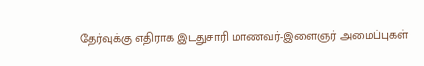தேர்வுக்கு எதிராக இடதுசாரி மாணவர்-இளைஞர் அமைப்புகள்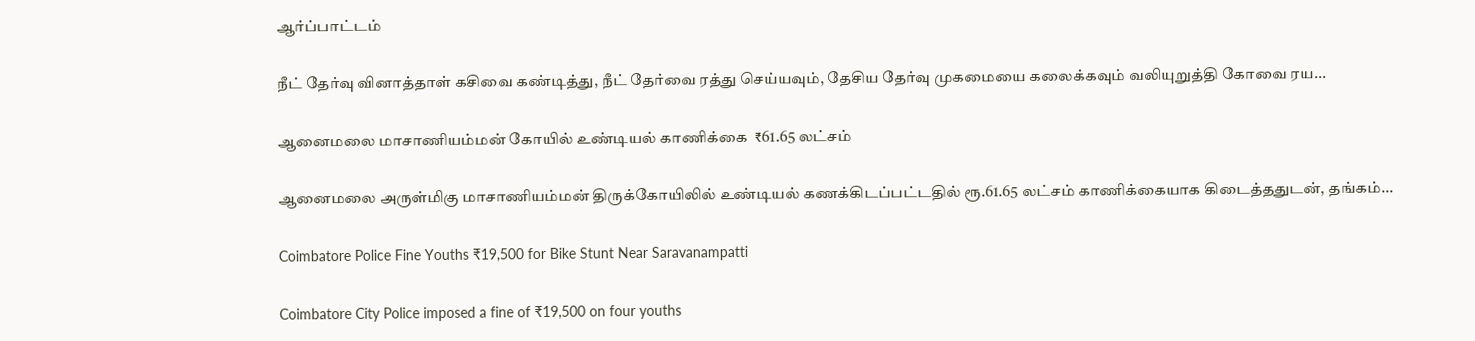ஆர்ப்பாட்டம்

நீட் தேர்வு வினாத்தாள் கசிவை கண்டித்து, நீட் தேர்வை ரத்து செய்யவும், தேசிய தேர்வு முகமையை கலைக்கவும் வலியுறுத்தி கோவை ரய...

ஆனைமலை மாசாணியம்மன் கோயில் உண்டியல் காணிக்கை  ₹61.65 லட்சம்

ஆனைமலை அருள்மிகு மாசாணியம்மன் திருக்கோயிலில் உண்டியல் கணக்கிடப்பட்டதில் ரூ.61.65 லட்சம் காணிக்கையாக கிடைத்ததுடன், தங்கம்...

Coimbatore Police Fine Youths ₹19,500 for Bike Stunt Near Saravanampatti

Coimbatore City Police imposed a fine of ₹19,500 on four youths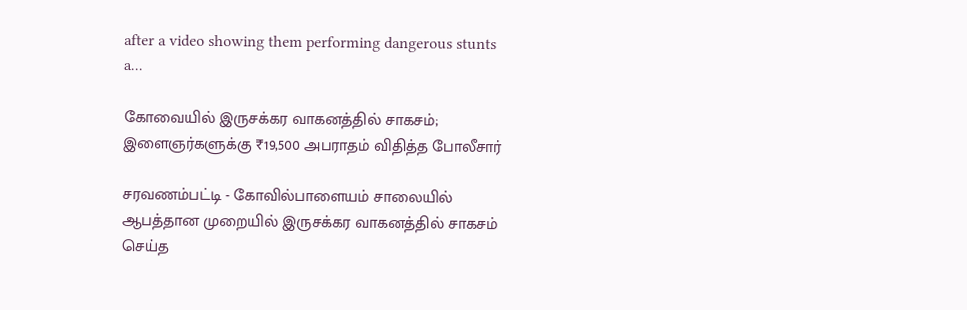after a video showing them performing dangerous stunts a...

கோவையில் இருசக்கர வாகனத்தில் சாகசம்; இளைஞர்களுக்கு ₹19,500 அபராதம் விதித்த போலீசார்

சரவணம்பட்டி - கோவில்பாளையம் சாலையில் ஆபத்தான முறையில் இருசக்கர வாகனத்தில் சாகசம் செய்த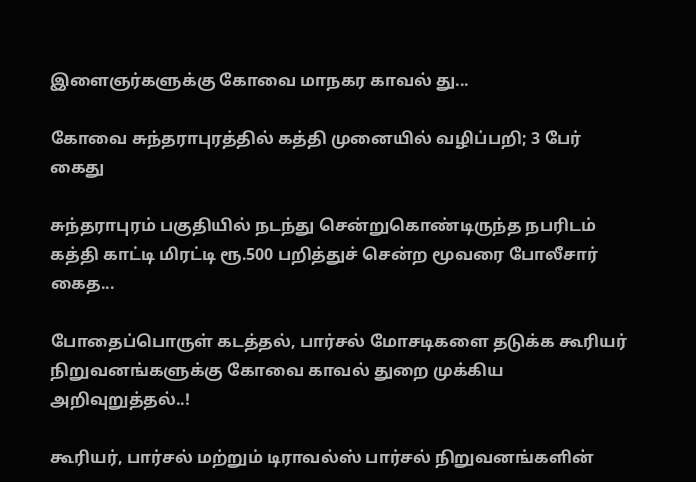இளைஞர்களுக்கு கோவை மாநகர காவல் து...

கோவை சுந்தராபுரத்தில் கத்தி முனையில் வழிப்பறி; 3 பேர் கைது

சுந்தராபுரம் பகுதியில் நடந்து சென்றுகொண்டிருந்த நபரிடம் கத்தி காட்டி மிரட்டி ரூ.500 பறித்துச் சென்ற மூவரை போலீசார் கைத...

போதைப்பொருள் கடத்தல், பார்சல் மோசடிகளை தடுக்க கூரியர் நிறுவனங்களுக்கு கோவை காவல் துறை முக்கிய அறிவுறுத்தல்..!

கூரியர், பார்சல் மற்றும் டிராவல்ஸ் பார்சல் நிறுவனங்களின்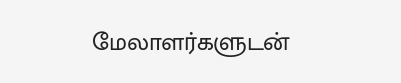மேலாளர்களுடன்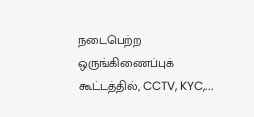நடைபெற்ற ஒருங்கிணைப்புக் கூட்டத்தில், CCTV, KYC,...